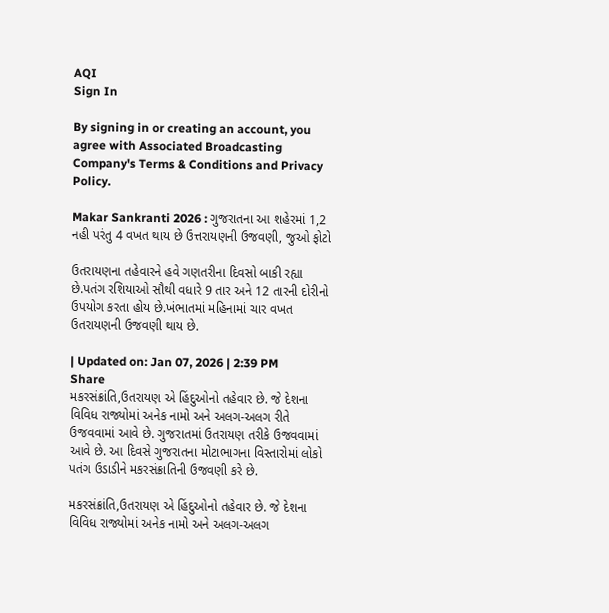AQI
Sign In

By signing in or creating an account, you agree with Associated Broadcasting Company's Terms & Conditions and Privacy Policy.

Makar Sankranti 2026 : ગુજરાતના આ શહેરમાં 1,2 નહી પરંતુ 4 વખત થાય છે ઉત્તરાયણની ઉજવણી, જુઓ ફોટો

ઉતરાયણના તહેવારને હવે ગણતરીના દિવસો બાકી રહ્યા છે.પતંગ રશિયાઓ સૌથી વધારે 9 તાર અને 12 તારની દોરીનો ઉપયોગ કરતા હોય છે.ખંભાતમાં મહિનામાં ચાર વખત ઉતરાયણની ઉજવણી થાય છે.

| Updated on: Jan 07, 2026 | 2:39 PM
Share
મકરસંક્રાંતિ,ઉતરાયણ એ હિંદુઓનો તહેવાર છે. જે દેશના વિવિધ રાજ્યોમાં અનેક નામો અને અલગ-અલગ રીતે ઉજવવામાં આવે છે. ગુજરાતમાં ઉતરાયણ તરીકે ઉજવવામાં આવે છે. આ દિવસે ગુજરાતના મોટાભાગના વિસ્તારોમાં લોકો પતંગ ઉડાડીને મકરસંક્રાતિની ઉજવણી કરે છે.

મકરસંક્રાંતિ,ઉતરાયણ એ હિંદુઓનો તહેવાર છે. જે દેશના વિવિધ રાજ્યોમાં અનેક નામો અને અલગ-અલગ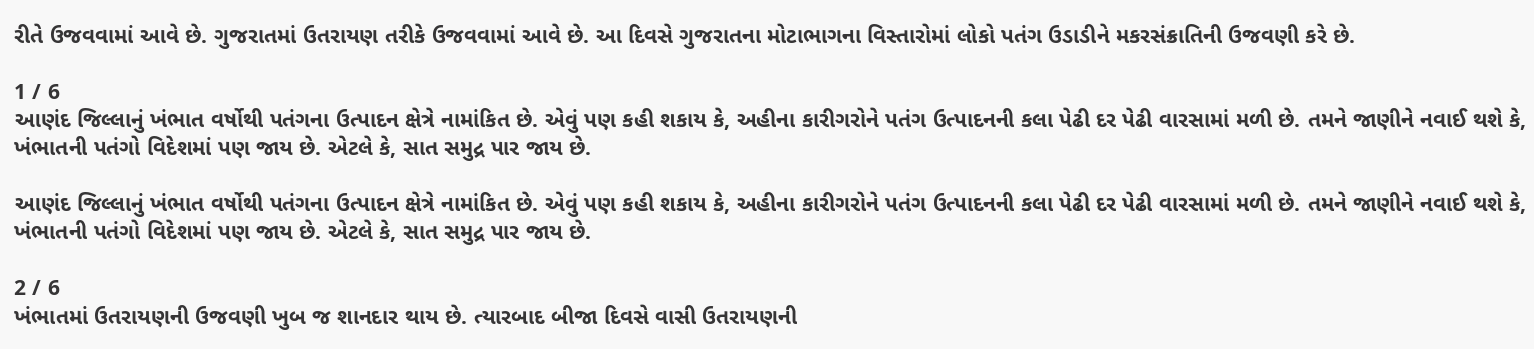રીતે ઉજવવામાં આવે છે. ગુજરાતમાં ઉતરાયણ તરીકે ઉજવવામાં આવે છે. આ દિવસે ગુજરાતના મોટાભાગના વિસ્તારોમાં લોકો પતંગ ઉડાડીને મકરસંક્રાતિની ઉજવણી કરે છે.

1 / 6
આણંદ જિલ્લાનું ખંભાત વર્ષોથી પતંગના ઉત્પાદન ક્ષેત્રે નામાંકિત છે. એવું પણ કહી શકાય કે, અહીના કારીગરોને પતંગ ઉત્પાદનની કલા પેઢી દર પેઢી વારસામાં મળી છે. તમને જાણીને નવાઈ થશે કે, ખંભાતની પતંગો વિદેશમાં પણ જાય છે. એટલે કે, સાત સમુદ્ર પાર જાય છે.

આણંદ જિલ્લાનું ખંભાત વર્ષોથી પતંગના ઉત્પાદન ક્ષેત્રે નામાંકિત છે. એવું પણ કહી શકાય કે, અહીના કારીગરોને પતંગ ઉત્પાદનની કલા પેઢી દર પેઢી વારસામાં મળી છે. તમને જાણીને નવાઈ થશે કે, ખંભાતની પતંગો વિદેશમાં પણ જાય છે. એટલે કે, સાત સમુદ્ર પાર જાય છે.

2 / 6
ખંભાતમાં ઉતરાયણની ઉજવણી ખુબ જ શાનદાર થાય છે. ત્યારબાદ બીજા દિવસે વાસી ઉતરાયણની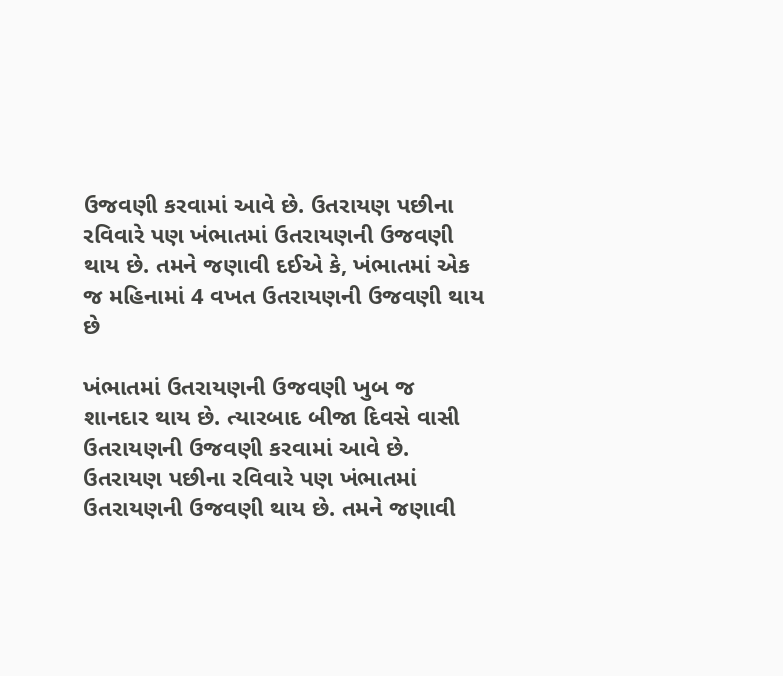ઉજવણી કરવામાં આવે છે. ઉતરાયણ પછીના રવિવારે પણ ખંભાતમાં ઉતરાયણની ઉજવણી થાય છે. તમને જણાવી દઈએ કે, ખંભાતમાં એક જ મહિનામાં 4 વખત ઉતરાયણની ઉજવણી થાય છે

ખંભાતમાં ઉતરાયણની ઉજવણી ખુબ જ શાનદાર થાય છે. ત્યારબાદ બીજા દિવસે વાસી ઉતરાયણની ઉજવણી કરવામાં આવે છે. ઉતરાયણ પછીના રવિવારે પણ ખંભાતમાં ઉતરાયણની ઉજવણી થાય છે. તમને જણાવી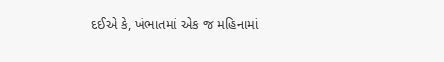દઈએ કે, ખંભાતમાં એક જ મહિનામાં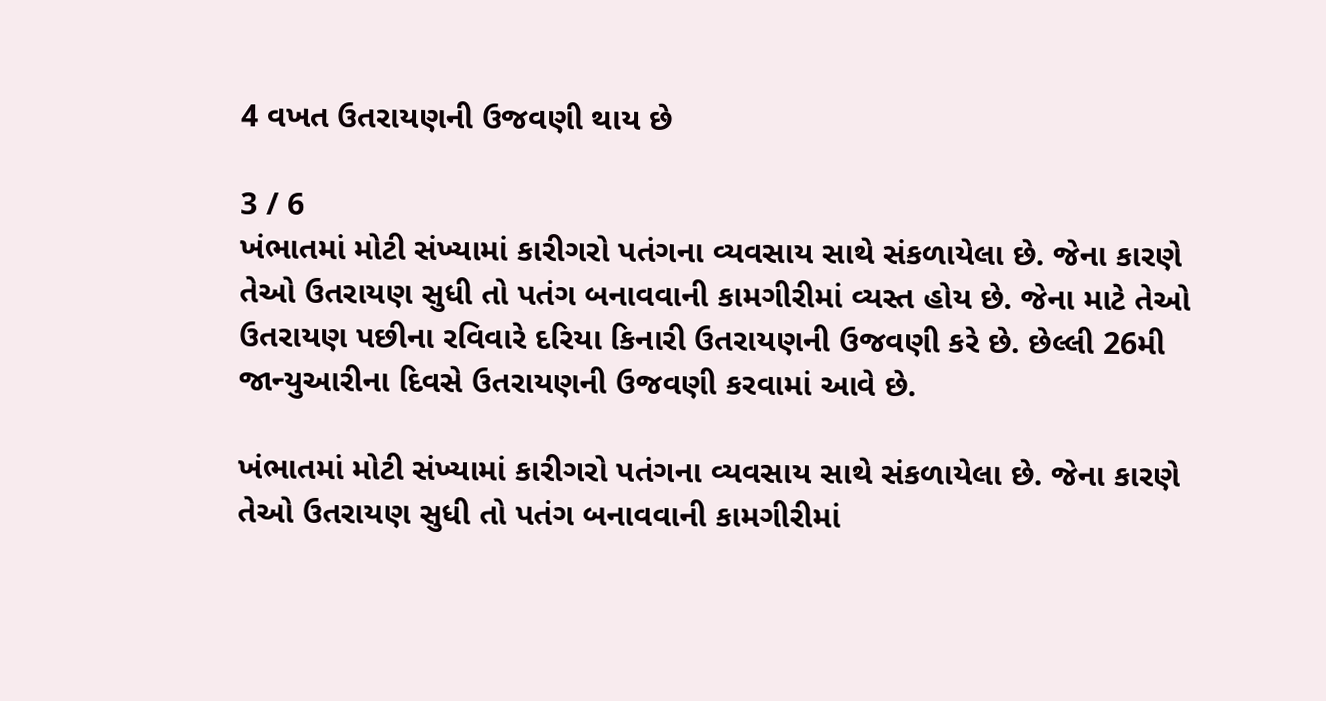4 વખત ઉતરાયણની ઉજવણી થાય છે

3 / 6
ખંભાતમાં મોટી સંખ્યામાં કારીગરો પતંગના વ્યવસાય સાથે સંકળાયેલા છે. જેના કારણે તેઓ ઉતરાયણ સુધી તો પતંગ બનાવવાની કામગીરીમાં વ્યસ્ત હોય છે. જેના માટે તેઓ ઉતરાયણ પછીના રવિવારે દરિયા કિનારી ઉતરાયણની ઉજવણી કરે છે. છેલ્લી 26મી જાન્યુઆરીના દિવસે ઉતરાયણની ઉજવણી કરવામાં આવે છે.

ખંભાતમાં મોટી સંખ્યામાં કારીગરો પતંગના વ્યવસાય સાથે સંકળાયેલા છે. જેના કારણે તેઓ ઉતરાયણ સુધી તો પતંગ બનાવવાની કામગીરીમાં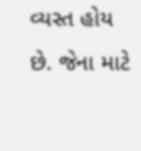વ્યસ્ત હોય છે. જેના માટે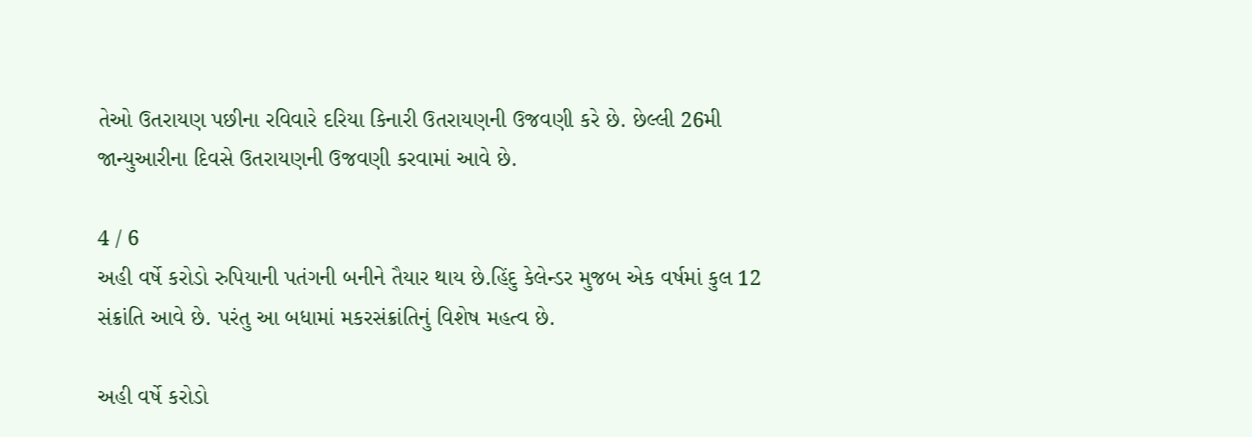તેઓ ઉતરાયણ પછીના રવિવારે દરિયા કિનારી ઉતરાયણની ઉજવણી કરે છે. છેલ્લી 26મી જાન્યુઆરીના દિવસે ઉતરાયણની ઉજવણી કરવામાં આવે છે.

4 / 6
અહી વર્ષે કરોડો રુપિયાની પતંગની બનીને તૈયાર થાય છે.હિંદુ કેલેન્ડર મુજબ એક વર્ષમાં કુલ 12 સંક્રાંતિ આવે છે. પરંતુ આ બધામાં મકરસંક્રાંતિનું વિશેષ મહત્વ છે.

અહી વર્ષે કરોડો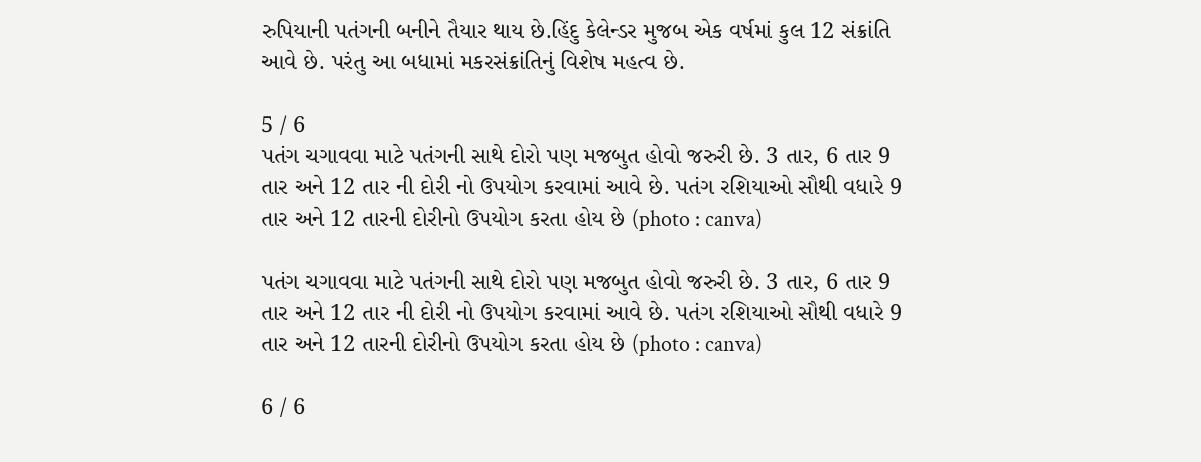રુપિયાની પતંગની બનીને તૈયાર થાય છે.હિંદુ કેલેન્ડર મુજબ એક વર્ષમાં કુલ 12 સંક્રાંતિ આવે છે. પરંતુ આ બધામાં મકરસંક્રાંતિનું વિશેષ મહત્વ છે.

5 / 6
પતંગ ચગાવવા માટે પતંગની સાથે દોરો પણ મજબુત હોવો જરુરી છે. 3 તાર, 6 તાર 9 તાર અને 12 તાર ની દોરી નો ઉપયોગ કરવામાં આવે છે. પતંગ રશિયાઓ સૌથી વધારે 9 તાર અને 12 તારની દોરીનો ઉપયોગ કરતા હોય છે (photo : canva)

પતંગ ચગાવવા માટે પતંગની સાથે દોરો પણ મજબુત હોવો જરુરી છે. 3 તાર, 6 તાર 9 તાર અને 12 તાર ની દોરી નો ઉપયોગ કરવામાં આવે છે. પતંગ રશિયાઓ સૌથી વધારે 9 તાર અને 12 તારની દોરીનો ઉપયોગ કરતા હોય છે (photo : canva)

6 / 6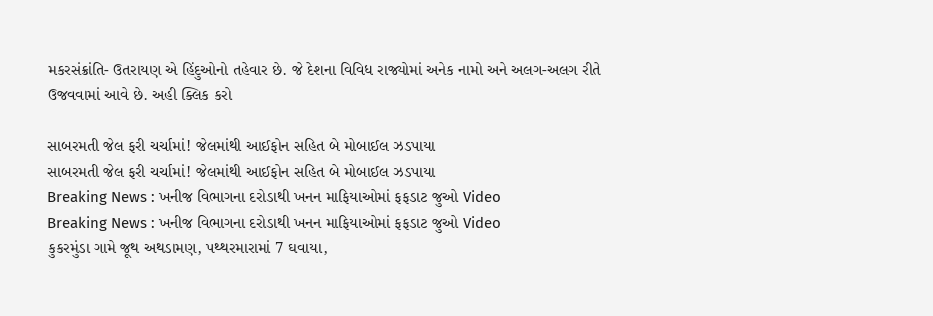મકરસંક્રાંતિ- ઉતરાયણ એ હિંદુઓનો તહેવાર છે. જે દેશના વિવિધ રાજ્યોમાં અનેક નામો અને અલગ-અલગ રીતે ઉજવવામાં આવે છે. અહી ક્લિક કરો

સાબરમતી જેલ ફરી ચર્ચામાં! જેલમાંથી આઈફોન સહિત બે મોબાઈલ ઝડપાયા
સાબરમતી જેલ ફરી ચર્ચામાં! જેલમાંથી આઈફોન સહિત બે મોબાઈલ ઝડપાયા
Breaking News : ખનીજ વિભાગના દરોડાથી ખનન માફિયાઓમાં ફફડાટ જુઓ Video
Breaking News : ખનીજ વિભાગના દરોડાથી ખનન માફિયાઓમાં ફફડાટ જુઓ Video
કુકરમુંડા ગામે જૂથ અથડામણ, પથ્થરમારામાં 7 ઘવાયા,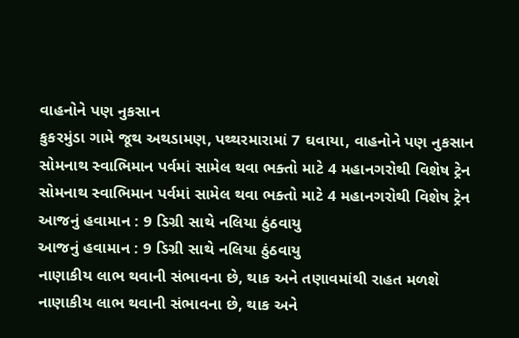વાહનોને પણ નુકસાન
કુકરમુંડા ગામે જૂથ અથડામણ, પથ્થરમારામાં 7 ઘવાયા, વાહનોને પણ નુકસાન
સોમનાથ સ્વાભિમાન પર્વમાં સામેલ થવા ભક્તો માટે 4 મહાનગરોથી વિશેષ ટ્રેન
સોમનાથ સ્વાભિમાન પર્વમાં સામેલ થવા ભક્તો માટે 4 મહાનગરોથી વિશેષ ટ્રેન
આજનું હવામાન : 9 ડિગ્રી સાથે નલિયા ઠુંઠવાયુ
આજનું હવામાન : 9 ડિગ્રી સાથે નલિયા ઠુંઠવાયુ
નાણાકીય લાભ થવાની સંભાવના છે, થાક અને તણાવમાંથી રાહત મળશે
નાણાકીય લાભ થવાની સંભાવના છે, થાક અને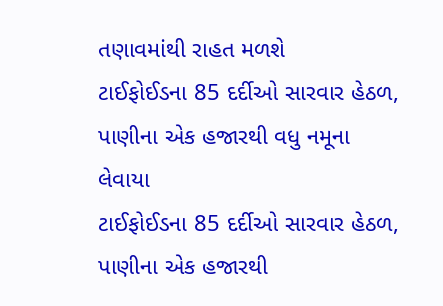તણાવમાંથી રાહત મળશે
ટાઈફોઈડના 85 દર્દીઓ સારવાર હેઠળ, પાણીના એક હજારથી વધુ નમૂના લેવાયા
ટાઈફોઈડના 85 દર્દીઓ સારવાર હેઠળ, પાણીના એક હજારથી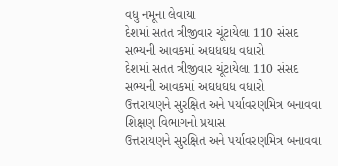વધુ નમૂના લેવાયા
દેશમાં સતત ત્રીજીવાર ચૂંટાયેલા 110 સંસદ સભ્યની આવકમાં અઘધઘધ વધારો
દેશમાં સતત ત્રીજીવાર ચૂંટાયેલા 110 સંસદ સભ્યની આવકમાં અઘધઘધ વધારો
ઉત્તરાયણને સુરક્ષિત અને પર્યાવરણમિત્ર બનાવવા શિક્ષણ વિભાગનો પ્રયાસ
ઉત્તરાયણને સુરક્ષિત અને પર્યાવરણમિત્ર બનાવવા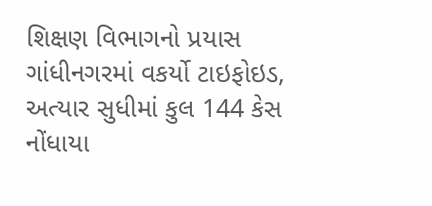શિક્ષણ વિભાગનો પ્રયાસ
ગાંધીનગરમાં વકર્યો ટાઇફોઇડ, અત્યાર સુધીમાં કુલ 144 કેસ નોંધાયા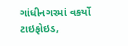ગાંધીનગરમાં વકર્યો ટાઇફોઇડ,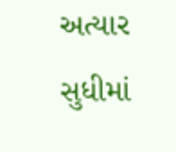અત્યાર સુધીમાં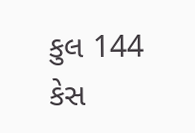કુલ 144 કેસ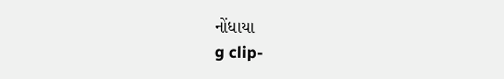નોંધાયા
g clip-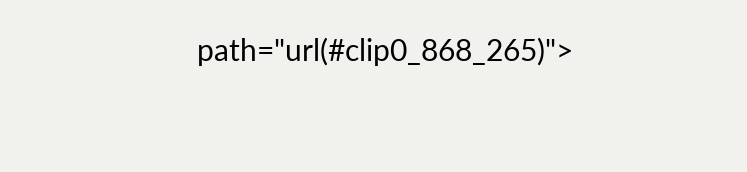path="url(#clip0_868_265)">